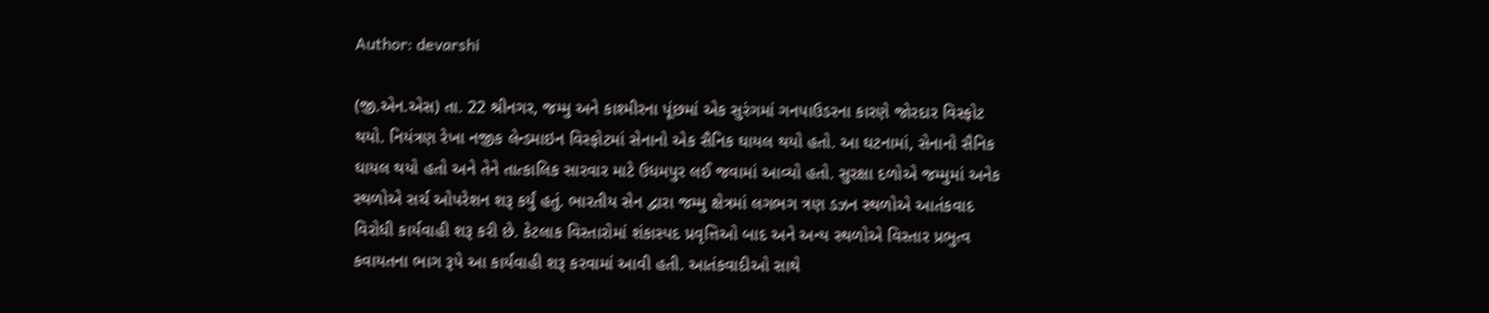Author: devarshi

(જી.એન.એસ) તા. 22 શ્રીનગર, જમ્મુ અને કાશ્મીરના પૂંછમાં એક સુરંગમાં ગનપાઉડરના કારણે જોરદાર વિસ્ફોટ થયો. નિયંત્રણ રેખા નજીક લેન્ડમાઇન વિસ્ફોટમાં સેનાનો એક સૈનિક ઘાયલ થયો હતો. આ ઘટનામાં, સેનાનો સૈનિક ઘાયલ થયો હતો અને તેને તાત્કાલિક સારવાર માટે ઉધમપુર લઈ જવામાં આવ્યો હતો. સુરક્ષા દળોએ જમ્મુમાં અનેક સ્થળોએ સર્ચ ઓપરેશન શરૂ કર્યું હતું. ભારતીય સેન દ્વારા જમ્મુ ક્ષેત્રમાં લગભગ ત્રણ ડઝન સ્થળોએ આતંકવાદ વિરોધી કાર્યવાહી શરૂ કરી છે. કેટલાક વિસ્તારોમાં શંકાસ્પદ પ્રવૃત્તિઓ બાદ અને અન્ય સ્થળોએ વિસ્તાર પ્રભુત્વ કવાયતના ભાગ રૂપે આ કાર્યવાહી શરૂ કરવામાં આવી હતી. આતંકવાદીઓ સાથે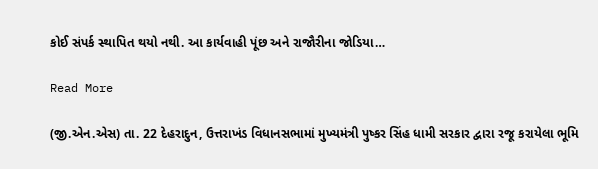કોઈ સંપર્ક સ્થાપિત થયો નથી. આ કાર્યવાહી પૂંછ અને રાજૌરીના જોડિયા…

Read More

(જી.એન.એસ) તા. 22 દેહરાદુન, ઉત્તરાખંડ વિધાનસભામાં મુખ્યમંત્રી પુષ્કર સિંહ ધામી સરકાર દ્વારા રજૂ કરાયેલા ભૂમિ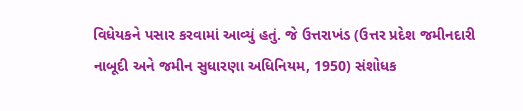વિધેયકને પસાર કરવામાં આવ્યું હતું. જે ઉત્તરાખંડ (ઉત્તર પ્રદેશ જમીનદારી નાબૂદી અને જમીન સુધારણા અધિનિયમ, 1950) સંશોધક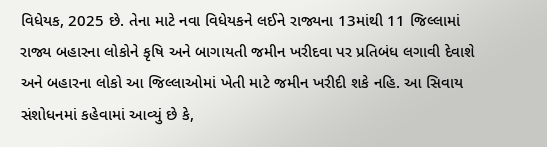વિધેયક, 2025 છે. તેના માટે નવા વિધેયકને લઈને રાજ્યના 13માંથી 11 જિલ્લામાં રાજ્ય બહારના લોકોને કૃષિ અને બાગાયતી જમીન ખરીદવા પર પ્રતિબંધ લગાવી દેવાશે અને બહારના લોકો આ જિલ્લાઓમાં ખેતી માટે જમીન ખરીદી શકે નહિ. આ સિવાય સંશોધનમાં કહેવામાં આવ્યું છે કે,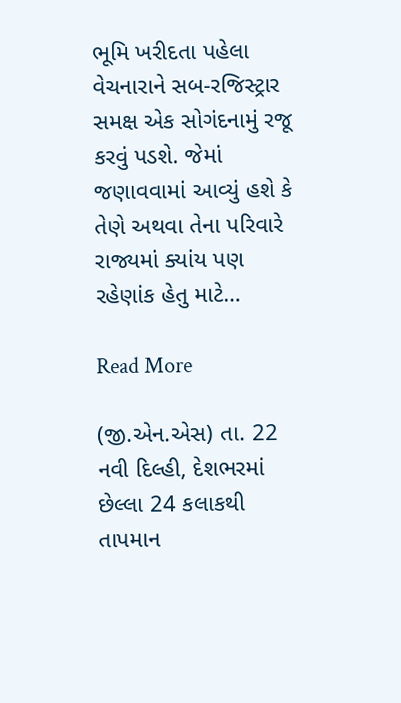ભૂમિ ખરીદતા પહેલા વેચનારાને સબ-રજિસ્ટ્રાર સમક્ષ એક સોગંદનામું રજૂ કરવું પડશે. જેમાં જણાવવામાં આવ્યું હશે કે તેણે અથવા તેના પરિવારે રાજ્યમાં ક્યાંય પણ રહેણાંક હેતુ માટે…

Read More

(જી.એન.એસ) તા. 22 નવી દિલ્હી, દેશભરમાં છેલ્લા 24 કલાકથી તાપમાન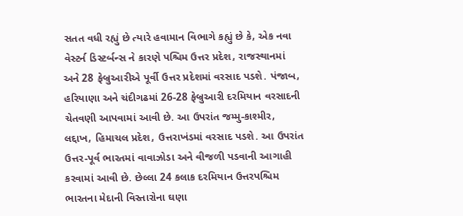સતત વધી રહ્યું છે ત્યારે હવામાન વિભાગે કહ્યું છે કે, એક નવા વેસ્ટર્ન ડિસ્ટર્બન્સ ને કારણે પશ્ચિમ ઉત્તર પ્રદેશ, રાજસ્થાનમાં અને 28 ફેબ્રુઆરીએ પૂર્વી ઉત્તર પ્રદેશમાં વરસાદ પડશે. પંજાબ, હરિયાણા અને ચંદીગઢમાં 26-28 ફેબ્રુઆરી દરમિયાન વરસાદની ચેતવણી આપવામાં આવી છે. આ ઉપરાંત જમ્મુ-કાશ્મીર, લદ્દાખ, હિમાચલ પ્રદેશ, ઉત્તરાખંડમાં વરસાદ પડશે. આ ઉપરાંત ઉત્તર-પૂર્વ ભારતમાં વાવાઝોડા અને વીજળી પડવાની આગાહી કરવામાં આવી છે. છેલ્લા 24 કલાક દરમિયાન ઉત્તરપશ્ચિમ ભારતના મેદાની વિસ્તારોના ઘણા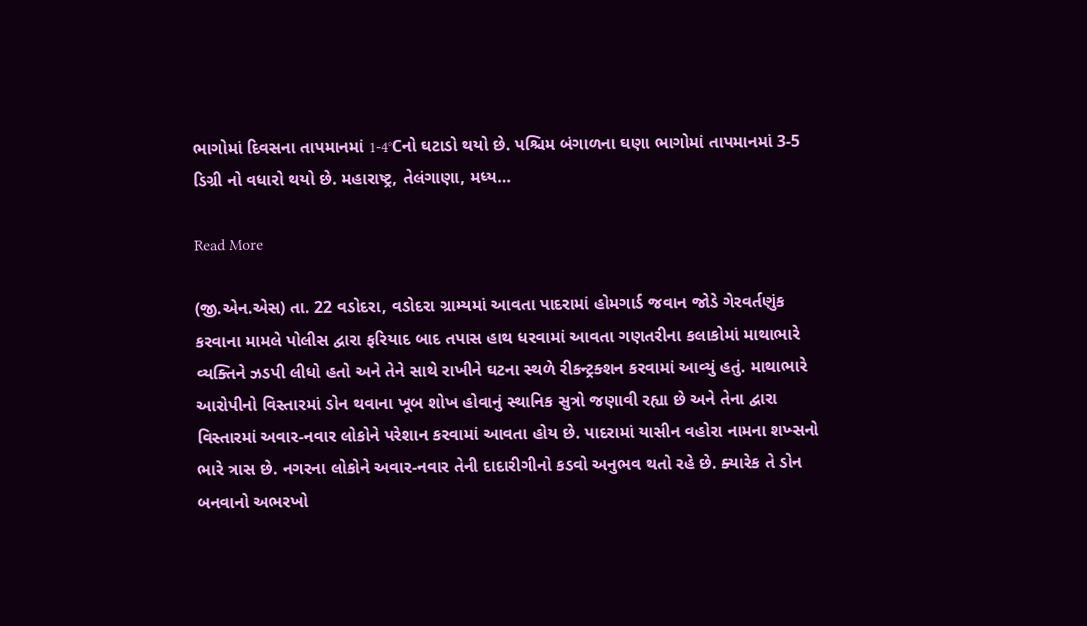ભાગોમાં દિવસના તાપમાનમાં 1-4°Cનો ઘટાડો થયો છે. પશ્ચિમ બંગાળના ઘણા ભાગોમાં તાપમાનમાં 3-5 ડિગ્રી નો વધારો થયો છે. મહારાષ્ટ્ર, તેલંગાણા, મધ્ય…

Read More

(જી.એન.એસ) તા. 22 વડોદરા, વડોદરા ગ્રામ્યમાં આવતા પાદરામાં હોમગાર્ડ જવાન જોડે ગેરવર્તણુંક કરવાના મામલે પોલીસ દ્વારા ફરિયાદ બાદ તપાસ હાથ ધરવામાં આવતા ગણતરીના કલાકોમાં માથાભારે વ્યક્તિને ઝડપી લીધો હતો અને તેને સાથે રાખીને ઘટના સ્થળે રીકન્ટ્રક્શન કરવામાં આવ્યું હતું. માથાભારે આરોપીનો વિસ્તારમાં ડોન થવાના ખૂબ શોખ હોવાનું સ્થાનિક સુત્રો જણાવી રહ્યા છે અને તેના દ્વારા વિસ્તારમાં અવાર-નવાર લોકોને પરેશાન કરવામાં આવતા હોય છે. પાદરામાં યાસીન વહોરા નામના શખ્સનો ભારે ત્રાસ છે. નગરના લોકોને અવાર-નવાર તેની દાદારીગીનો કડવો અનુભવ થતો રહે છે. ક્યારેક તે ડોન બનવાનો અભરખો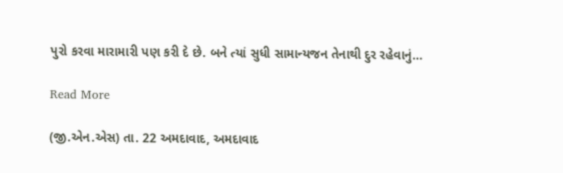પુરો કરવા મારામારી પણ કરી દે છે. બને ત્યાં સુધી સામાન્યજન તેનાથી દુર રહેવાનું…

Read More

(જી.એન.એસ) તા. 22 અમદાવાદ, અમદાવાદ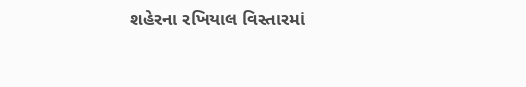શહેરના રખિયાલ વિસ્તારમાં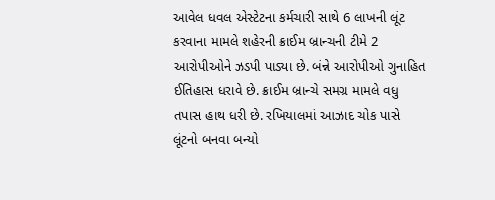આવેલ ધવલ એસ્ટેટના કર્મચારી સાથે 6 લાખની લૂંટ કરવાના મામલે શહેરની ક્રાઈમ બ્રાન્ચની ટીમે 2 આરોપીઓને ઝડપી પાડ્યા છે. બંન્ને આરોપીઓ ગુનાહિત ઈતિહાસ ધરાવે છે. ક્રાઈમ બ્રાન્ચે સમગ્ર મામલે વધુ તપાસ હાથ ધરી છે. રખિયાલમાં આઝાદ ચોક પાસે લૂંટનો બનવા બન્યો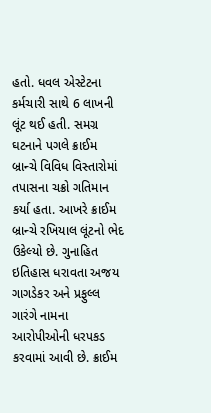હતો. ધવલ એસ્ટેટના કર્મચારી સાથે 6 લાખની લૂંટ થઈ હતી. સમગ્ર ઘટનાને પગલે ક્રાઈમ બ્રાન્ચે વિવિધ વિસ્તારોમાં તપાસના ચક્રો ગતિમાન કર્યા હતા. આખરે ક્રાઈમ બ્રાન્ચે રખિયાલ લૂંટનો ભેદ ઉકેલ્યો છે. ગુનાહિત ઇતિહાસ ધરાવતા અજય ગાગડેકર અને પ્રફુલ્લ ગારંગે નામના આરોપીઓની ધરપકડ કરવામાં આવી છે. ક્રાઈમ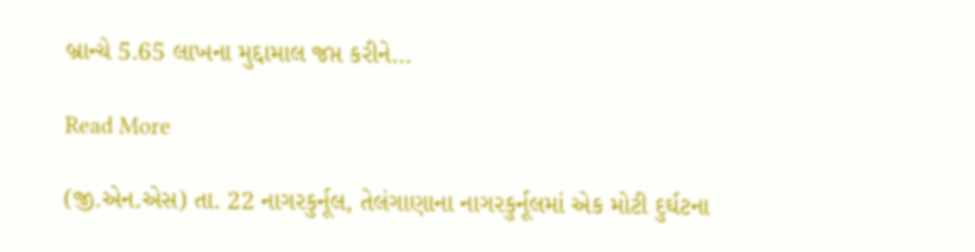બ્રાન્ચે 5.65 લાખના મુદ્દામાલ જપ્ત કરીને…

Read More

(જી.એન.એસ) તા. 22 નાગરકુર્નૂલ, તેલંગાણાના નાગરકુર્નૂલમાં એક મોટી દુર્ઘટના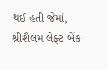થઈ હતી જેમાં, શ્રીશૈલમ લેફ્ટ બેંક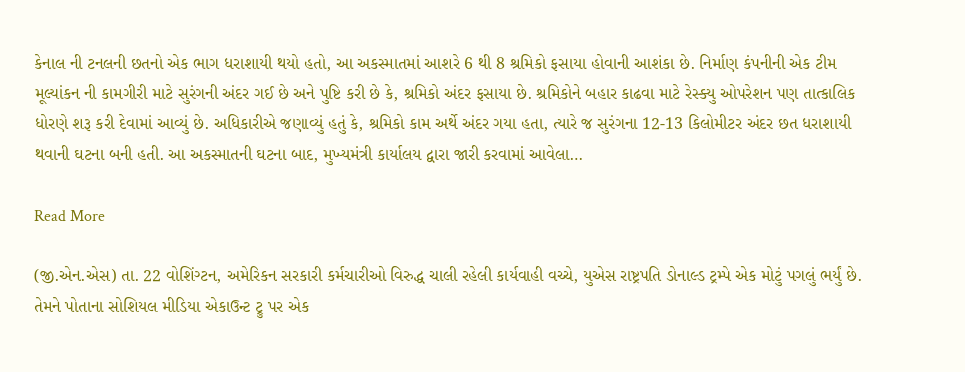કેનાલ ની ટનલની છતનો એક ભાગ ધરાશાયી થયો હતો, આ અકસ્માતમાં આશરે 6 થી 8 શ્રમિકો ફસાયા હોવાની આશંકા છે. નિર્માણ કંપનીની એક ટીમ મૂલ્યાંકન ની કામગીરી માટે સુરંગની અંદર ગઈ છે અને પુષ્ટિ કરી છે કે, શ્રમિકો અંદર ફસાયા છે. શ્રમિકોને બહાર કાઢવા માટે રેસ્ક્યુ ઓપરેશન પણ તાત્કાલિક ધોરણે શરૂ કરી દેવામાં આવ્યું છે. અધિકારીએ જણાવ્યું હતું કે, શ્રમિકો કામ અર્થે અંદર ગયા હતા, ત્યારે જ સુરંગના 12-13 કિલોમીટર અંદર છત ધરાશાયી થવાની ઘટના બની હતી. આ અકસ્માતની ઘટના બાદ, મુખ્યમંત્રી કાર્યાલય દ્વારા જારી કરવામાં આવેલા…

Read More

(જી.એન.એસ) તા. 22 વોશિંગ્ટન, અમેરિકન સરકારી કર્મચારીઓ વિરુદ્ધ ચાલી રહેલી કાર્યવાહી વચ્ચે, યુએસ રાષ્ટ્રપતિ ડોનાલ્ડ ટ્રમ્પે એક મોટું પગલું ભર્યું છે. તેમને પોતાના સોશિયલ મીડિયા એકાઉન્ટ ટ્રુ પર એક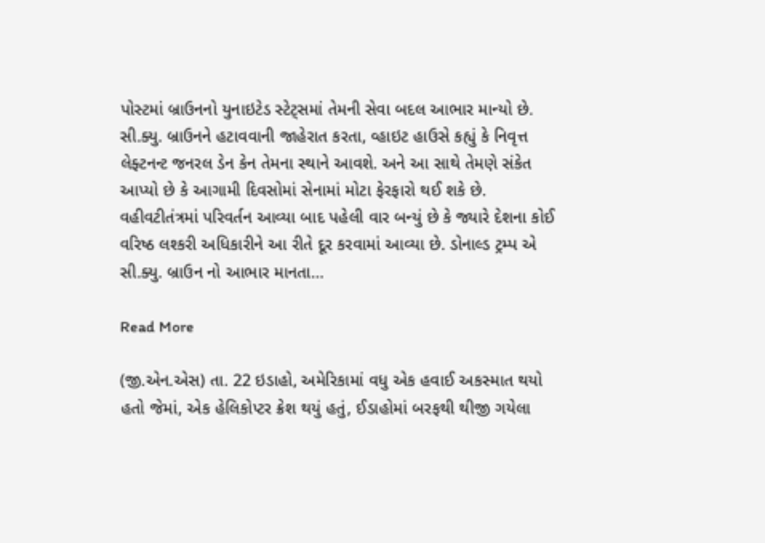પોસ્ટમાં બ્રાઉનનો યુનાઇટેડ સ્ટેટ્સમાં તેમની સેવા બદલ આભાર માન્યો છે. સી.ક્યુ. બ્રાઉનને હટાવવાની જાહેરાત કરતા, વ્હાઇટ હાઉસે કહ્યું કે નિવૃત્ત લેફ્ટનન્ટ જનરલ ડેન કેન તેમના સ્થાને આવશે. અને આ સાથે તેમણે સંકેત આપ્યો છે કે આગામી દિવસોમાં સેનામાં મોટા ફેરફારો થઈ શકે છે. વહીવટીતંત્રમાં પરિવર્તન આવ્યા બાદ પહેલી વાર બન્યું છે કે જ્યારે દેશના કોઈ વરિષ્ઠ લશ્કરી અધિકારીને આ રીતે દૂર કરવામાં આવ્યા છે. ડોનાલ્ડ ટ્રમ્પ એ સી.ક્યુ. બ્રાઉન નો આભાર માનતા…

Read More

(જી.એન.એસ) તા. 22 ઇડાહો, અમેરિકામાં વધુ એક હવાઈ અકસ્માત થયો હતો જેમાં, એક હેલિકોપ્ટર ક્રેશ થયું હતું, ઈડાહોમાં બરફથી થીજી ગયેલા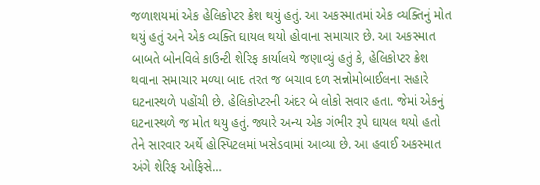જળાશયમાં એક હેલિકોપ્ટર ક્રેશ થયું હતું. આ અકસ્માતમાં એક વ્યક્તિનું મોત થયું હતું અને એક વ્યક્તિ ઘાયલ થયો હોવાના સમાચાર છે. આ અકસ્માત બાબતે બોનવિલે કાઉન્ટી શેરિફ કાર્યાલયે જણાવ્યું હતું કે, હેલિકોપ્ટર ક્રેશ થવાના સમાચાર મળ્યા બાદ તરત જ બચાવ દળ સન્નોમોબાઈલના સહારે ઘટનાસ્થળે પહોંચી છે. હેલિકોપ્ટરની અંદર બે લોકો સવાર હતા. જેમાં એકનું ઘટનાસ્થળે જ મોત થયુ હતું. જ્યારે અન્ય એક ગંભીર રૂપે ઘાયલ થયો હતો તેને સારવાર અર્થે હોસ્પિટલમાં ખસેડવામાં આવ્યા છે. આ હવાઈ અકસ્માત અંગે શેરિફ ઓફિસે…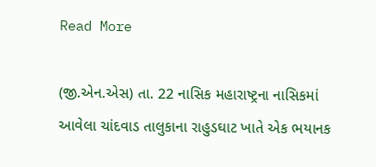Read More

(જી.એન.એસ) તા. 22 નાસિક મહારાષ્ટ્રના નાસિકમાં આવેલા ચાંદવાડ તાલુકાના રાહુડઘાટ ખાતે એક ભયાનક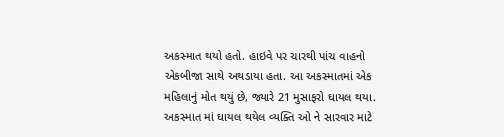અકસ્માત થયો હતો. હાઇવે પર ચારથી પાંચ વાહનો એકબીજા સાથે અથડાયા હતા. આ અકસ્માતમાં એક મહિલાનું મોત થયું છે, જ્યારે 21 મુસાફરો ઘાયલ થયા. અકસ્માત માં ઘાયલ થયેલ વ્યક્તિ ઓ ને સારવાર માટે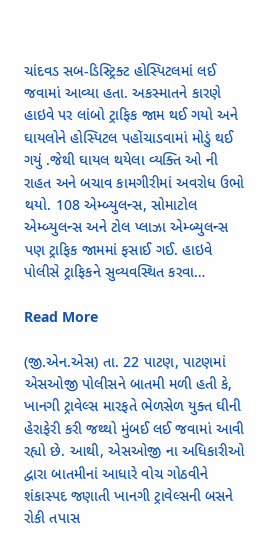ચાંદવડ સબ-ડિસ્ટ્રિક્ટ હોસ્પિટલમાં લઈ જવામાં આવ્યા હતા. અકસ્માતને કારણે હાઇવે પર લાંબો ટ્રાફિક જામ થઈ ગયો અને ઘાયલોને હોસ્પિટલ પહોંચાડવામાં મોડું થઈ ગયું .જેથી ઘાયલ થયેલા વ્યક્તિ ઓ ની રાહત અને બચાવ કામગીરીમાં અવરોધ ઉભો થયો. 108 એમ્બ્યુલન્સ, સોમાટોલ એમ્બ્યુલન્સ અને ટોલ પ્લાઝા એમ્બ્યુલન્સ પણ ટ્રાફિક જામમાં ફસાઈ ગઈ. હાઇવે પોલીસે ટ્રાફિકને સુવ્યવસ્થિત કરવા…

Read More

(જી.એન.એસ) તા. 22 પાટણ, પાટણમાં એસઓજી પોલીસને બાતમી મળી હતી કે, ખાનગી ટ્રાવેલ્સ મારફતે ભેળસેળ યુક્ત ઘીની હેરાફેરી કરી જથ્થો મુંબઈ લઈ જવામાં આવી રહ્યો છે. આથી, એસઓજી ના અધિકારીઓ દ્વારા બાતમીનાં આધારે વોચ ગોઠવીને શંકાસ્પદ જણાતી ખાનગી ટ્રાવેલ્સની બસને રોકી તપાસ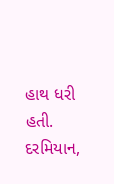હાથ ધરી હતી. દરમિયાન,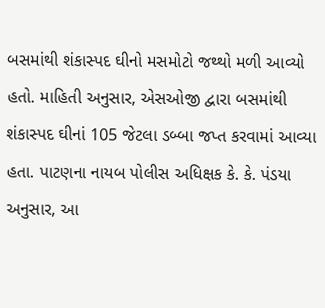બસમાંથી શંકાસ્પદ ઘીનો મસમોટો જથ્થો મળી આવ્યો હતો. માહિતી અનુસાર, એસઓજી દ્વારા બસમાંથી શંકાસ્પદ ઘીનાં 105 જેટલા ડબ્બા જપ્ત કરવામાં આવ્યા હતા. પાટણના નાયબ પોલીસ અધિક્ષક કે. કે. પંડયા અનુસાર, આ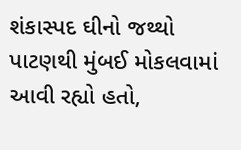શંકાસ્પદ ઘીનો જથ્થો પાટણથી મુંબઈ મોકલવામાં આવી રહ્યો હતો,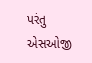પરંતુ એસઓજી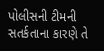પોલીસની ટીમની સતર્કતાના કારણે તે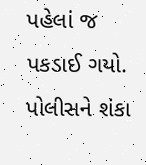પહેલાં જ પકડાઈ ગયો. પોલીસને શંકા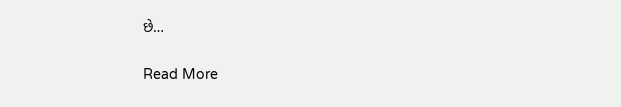છે…

Read More